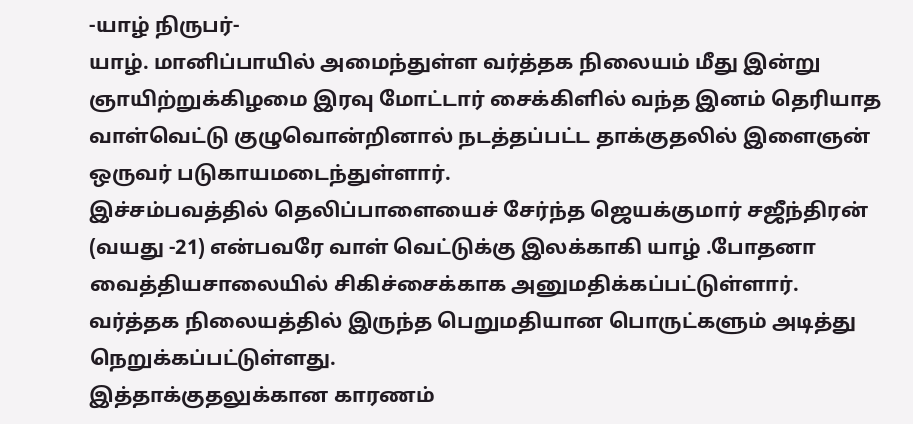-யாழ் நிருபர்-
யாழ். மானிப்பாயில் அமைந்துள்ள வர்த்தக நிலையம் மீது இன்று ஞாயிற்றுக்கிழமை இரவு மோட்டார் சைக்கிளில் வந்த இனம் தெரியாத வாள்வெட்டு குழுவொன்றினால் நடத்தப்பட்ட தாக்குதலில் இளைஞன் ஒருவர் படுகாயமடைந்துள்ளார்.
இச்சம்பவத்தில் தெலிப்பாளையைச் சேர்ந்த ஜெயக்குமார் சஜீந்திரன் (வயது -21) என்பவரே வாள் வெட்டுக்கு இலக்காகி யாழ் .போதனா வைத்தியசாலையில் சிகிச்சைக்காக அனுமதிக்கப்பட்டுள்ளார்.
வர்த்தக நிலையத்தில் இருந்த பெறுமதியான பொருட்களும் அடித்து நெறுக்கப்பட்டுள்ளது.
இத்தாக்குதலுக்கான காரணம்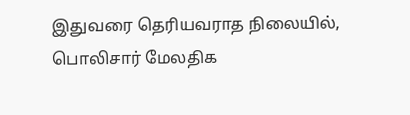இதுவரை தெரியவராத நிலையில், பொலிசார் மேலதிக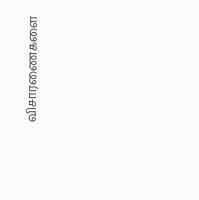விசாரணைகளை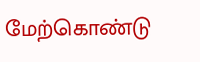மேற்கொண்டு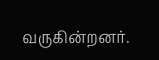வருகின்றனர்.